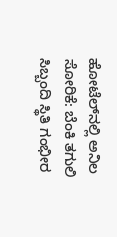ಹೋಟೆಲ್‌ನಲ್ಲಿ ಅನಿಲ ಸೋರಿಕೆ: ಬೆಂಕಿ ತಗುಲಿ ಸಿಬ್ಬಂದಿ ಸ್ಥಿತಿ ಗಂಭೀರ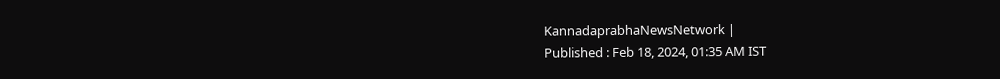KannadaprabhaNewsNetwork |
Published : Feb 18, 2024, 01:35 AM IST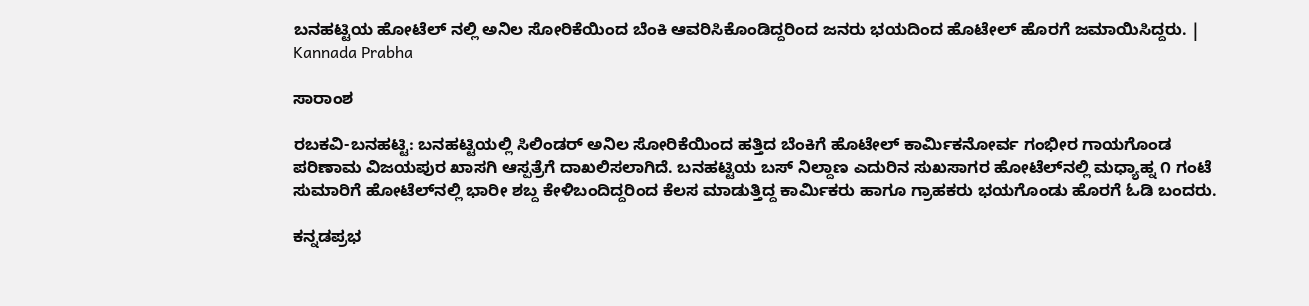ಬನಹಟ್ಟಿಯ ಹೋಟೆಲ್‌ ನಲ್ಲಿ ಅನಿಲ ಸೋರಿಕೆಯಿಂದ ಬೆಂಕಿ ಆವರಿಸಿಕೊಂಡಿದ್ದರಿಂದ ಜನರು ಭಯದಿಂದ ಹೊಟೇಲ್ ಹೊರಗೆ ಜಮಾಯಿಸಿದ್ದರು. | Kannada Prabha

ಸಾರಾಂಶ

ರಬಕವಿ-ಬನಹಟ್ಟಿ: ಬನಹಟ್ಟಿಯಲ್ಲಿ ಸಿಲಿಂಡರ್‌ ಅನಿಲ ಸೋರಿಕೆಯಿಂದ ಹತ್ತಿದ ಬೆಂಕಿಗೆ ಹೊಟೇಲ್ ಕಾರ್ಮಿಕನೋರ್ವ ಗಂಭೀರ ಗಾಯಗೊಂಡ ಪರಿಣಾಮ ವಿಜಯಪುರ ಖಾಸಗಿ ಆಸ್ಪತ್ರೆಗೆ ದಾಖಲಿಸಲಾಗಿದೆ. ಬನಹಟ್ಟಿಯ ಬಸ್ ನಿಲ್ದಾಣ ಎದುರಿನ ಸುಖಸಾಗರ ಹೋಟೆಲ್‌ನಲ್ಲಿ ಮಧ್ಯಾಹ್ನ ೧ ಗಂಟೆ ಸುಮಾರಿಗೆ ಹೋಟೆಲ್‌ನಲ್ಲಿ ಭಾರೀ ಶಬ್ದ ಕೇಳಿಬಂದಿದ್ದರಿಂದ ಕೆಲಸ ಮಾಡುತ್ತಿದ್ದ ಕಾರ್ಮಿಕರು ಹಾಗೂ ಗ್ರಾಹಕರು ಭಯಗೊಂಡು ಹೊರಗೆ ಓಡಿ ಬಂದರು.

ಕನ್ನಡಪ್ರಭ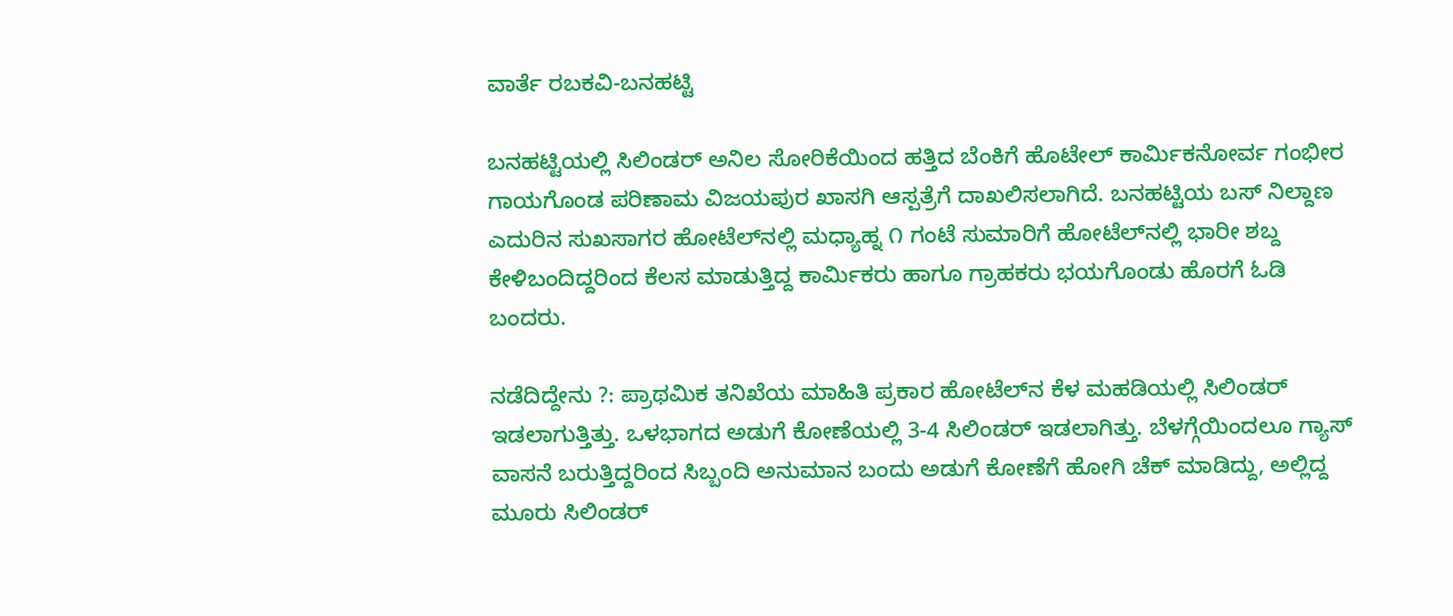ವಾರ್ತೆ ರಬಕವಿ-ಬನಹಟ್ಟಿ

ಬನಹಟ್ಟಿಯಲ್ಲಿ ಸಿಲಿಂಡರ್‌ ಅನಿಲ ಸೋರಿಕೆಯಿಂದ ಹತ್ತಿದ ಬೆಂಕಿಗೆ ಹೊಟೇಲ್ ಕಾರ್ಮಿಕನೋರ್ವ ಗಂಭೀರ ಗಾಯಗೊಂಡ ಪರಿಣಾಮ ವಿಜಯಪುರ ಖಾಸಗಿ ಆಸ್ಪತ್ರೆಗೆ ದಾಖಲಿಸಲಾಗಿದೆ. ಬನಹಟ್ಟಿಯ ಬಸ್ ನಿಲ್ದಾಣ ಎದುರಿನ ಸುಖಸಾಗರ ಹೋಟೆಲ್‌ನಲ್ಲಿ ಮಧ್ಯಾಹ್ನ ೧ ಗಂಟೆ ಸುಮಾರಿಗೆ ಹೋಟೆಲ್‌ನಲ್ಲಿ ಭಾರೀ ಶಬ್ದ ಕೇಳಿಬಂದಿದ್ದರಿಂದ ಕೆಲಸ ಮಾಡುತ್ತಿದ್ದ ಕಾರ್ಮಿಕರು ಹಾಗೂ ಗ್ರಾಹಕರು ಭಯಗೊಂಡು ಹೊರಗೆ ಓಡಿ ಬಂದರು.

ನಡೆದಿದ್ದೇನು ?: ಪ್ರಾಥಮಿಕ ತನಿಖೆಯ ಮಾಹಿತಿ ಪ್ರಕಾರ ಹೋಟೆಲ್‌ನ ಕೆಳ ಮಹಡಿಯಲ್ಲಿ ಸಿಲಿಂಡರ್‌ ಇಡಲಾಗುತ್ತಿತ್ತು. ಒಳಭಾಗದ ಅಡುಗೆ ಕೋಣೆಯಲ್ಲಿ 3-4 ಸಿಲಿಂಡರ್‌ ಇಡಲಾಗಿತ್ತು. ಬೆಳಗ್ಗೆಯಿಂದಲೂ ಗ್ಯಾಸ್ ವಾಸನೆ ಬರುತ್ತಿದ್ದರಿಂದ ಸಿಬ್ಬಂದಿ ಅನುಮಾನ ಬಂದು ಅಡುಗೆ ಕೋಣೆಗೆ ಹೋಗಿ ಚೆಕ್ ಮಾಡಿದ್ದು, ಅಲ್ಲಿದ್ದ ಮೂರು ಸಿಲಿಂಡರ್‌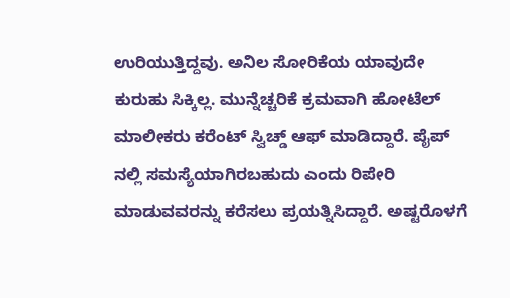ಉರಿಯುತ್ತಿದ್ದವು. ಅನಿಲ ಸೋರಿಕೆಯ ಯಾವುದೇ ಕುರುಹು ಸಿಕ್ಕಿಲ್ಲ. ಮುನ್ನೆಚ್ಚರಿಕೆ ಕ್ರಮವಾಗಿ ಹೋಟೆಲ್‌ ಮಾಲೀಕರು ಕರೆಂಟ್‌ ಸ್ವಿಚ್ಡ್ ಆಫ್‌ ಮಾಡಿದ್ದಾರೆ. ಪೈಪ್‌ ನಲ್ಲಿ ಸಮಸ್ಯೆಯಾಗಿರಬಹುದು ಎಂದು ರಿಪೇರಿ ಮಾಡುವವರನ್ನು ಕರೆಸಲು ಪ್ರಯತ್ನಿಸಿದ್ದಾರೆ. ಅಷ್ಟರೊಳಗೆ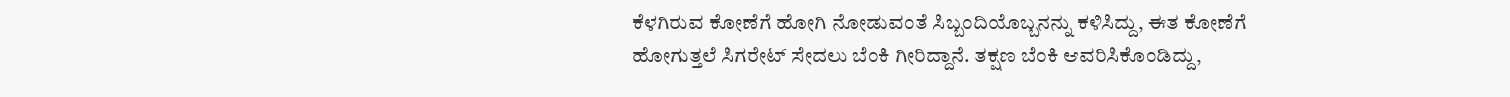ಕೆಳಗಿರುವ ಕೋಣೆಗೆ ಹೋಗಿ ನೋಡುವಂತೆ ಸಿಬ್ಬಂದಿಯೊಬ್ಬನನ್ನು ಕಳಿಸಿದ್ದು, ಈತ ಕೋಣೆಗೆ ಹೋಗುತ್ತಲೆ ಸಿಗರೇಟ್‌ ಸೇದಲು ಬೆಂಕಿ ಗೀರಿದ್ದಾನೆ. ತಕ್ಷಣ ಬೆಂಕಿ ಆವರಿಸಿಕೊಂಡಿದ್ದು,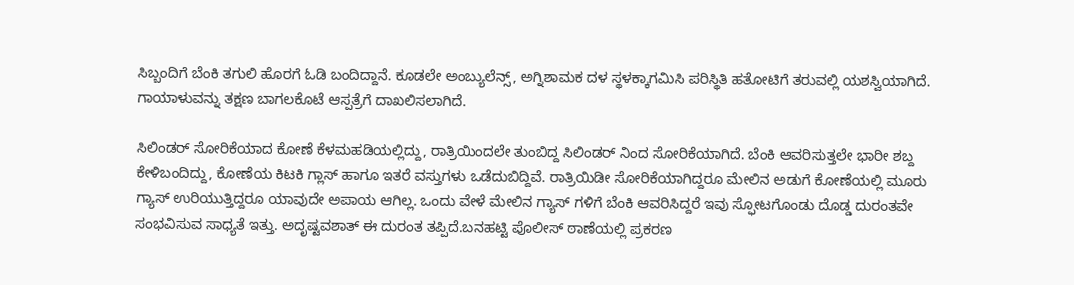ಸಿಬ್ಬಂದಿಗೆ ಬೆಂಕಿ ತಗುಲಿ ಹೊರಗೆ ಓಡಿ ಬಂದಿದ್ದಾನೆ. ಕೂಡಲೇ ಅಂಬ್ಯುಲೆನ್ಸ್, ಅಗ್ನಿಶಾಮಕ ದಳ ಸ್ಥಳಕ್ಕಾಗಮಿಸಿ ಪರಿಸ್ಥಿತಿ ಹತೋಟಿಗೆ ತರುವಲ್ಲಿ ಯಶಸ್ವಿಯಾಗಿದೆ. ಗಾಯಾಳುವನ್ನು ತಕ್ಷಣ ಬಾಗಲಕೊಟೆ ಆಸ್ಪತ್ರೆಗೆ ದಾಖಲಿಸಲಾಗಿದೆ.

ಸಿಲಿಂಡರ್‌ ಸೋರಿಕೆಯಾದ ಕೋಣೆ ಕೆಳಮಹಡಿಯಲ್ಲಿದ್ದು, ರಾತ್ರಿಯಿಂದಲೇ ತುಂಬಿದ್ದ ಸಿಲಿಂಡರ್‌ ನಿಂದ ಸೋರಿಕೆಯಾಗಿದೆ. ಬೆಂಕಿ ಆವರಿಸುತ್ತಲೇ ಭಾರೀ ಶಬ್ದ ಕೇಳಿಬಂದಿದ್ದು, ಕೋಣೆಯ ಕಿಟಕಿ ಗ್ಲಾಸ್ ಹಾಗೂ ಇತರೆ ವಸ್ತುಗಳು ಒಡೆದುಬಿದ್ದಿವೆ. ರಾತ್ರಿಯಿಡೀ ಸೋರಿಕೆಯಾಗಿದ್ದರೂ ಮೇಲಿನ ಅಡುಗೆ ಕೋಣೆಯಲ್ಲಿ ಮೂರು ಗ್ಯಾಸ್‌ ಉರಿಯುತ್ತಿದ್ದರೂ ಯಾವುದೇ ಅಪಾಯ ಆಗಿಲ್ಲ. ಒಂದು ವೇಳೆ ಮೇಲಿನ ಗ್ಯಾಸ್‌ ಗಳಿಗೆ ಬೆಂಕಿ ಆವರಿಸಿದ್ದರೆ ಇವು ಸ್ಫೋಟಗೊಂಡು ದೊಡ್ಡ ದುರಂತವೇ ಸಂಭವಿಸುವ ಸಾಧ್ಯತೆ ಇತ್ತು. ಅದೃಷ್ಟವಶಾತ್ ಈ ದುರಂತ ತಪ್ಪಿದೆ.ಬನಹಟ್ಟಿ ಪೊಲೀಸ್ ಠಾಣೆಯಲ್ಲಿ ಪ್ರಕರಣ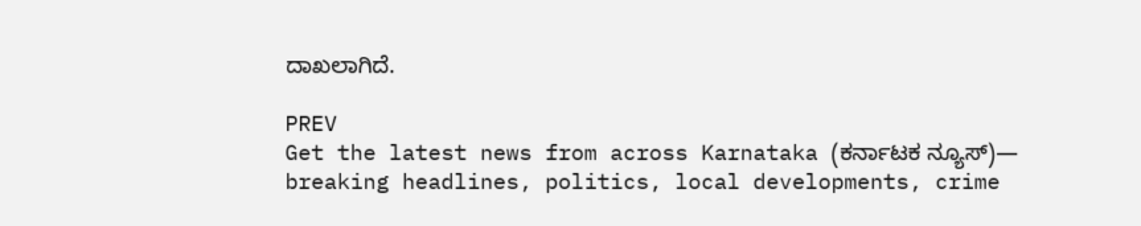ದಾಖಲಾಗಿದೆ.

PREV
Get the latest news from across Karnataka (ಕರ್ನಾಟಕ ನ್ಯೂಸ್)— breaking headlines, politics, local developments, crime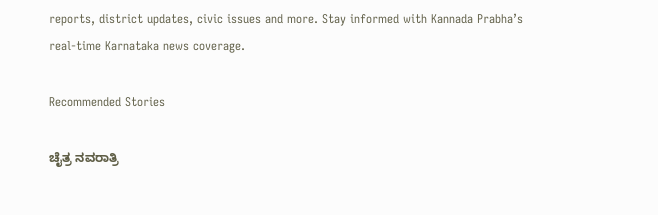reports, district updates, civic issues and more. Stay informed with Kannada Prabha’s real‑time Karnataka news coverage.

Recommended Stories

ಚೈತ್ರ ‌ನವರಾತ್ರಿ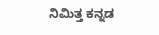ನಿಮಿತ್ತ ಕನ್ನಡ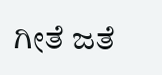ಗೀತೆ ಜತೆ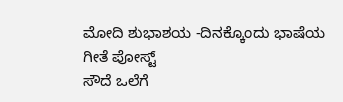ಮೋದಿ ಶುಭಾಶಯ -ದಿನಕ್ಕೊಂದು ಭಾಷೆಯ ಗೀತೆ ಪೋಸ್ಟ್‌
ಸೌದೆ ಒಲೆಗೆ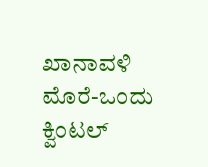ಖಾನಾವಳಿ ಮೊರೆ-ಒಂದು ಕ್ವಿಂಟಲ್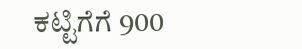ಕಟ್ಟಿಗೆಗೆ 900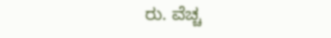ರು. ವೆಚ್ಚ